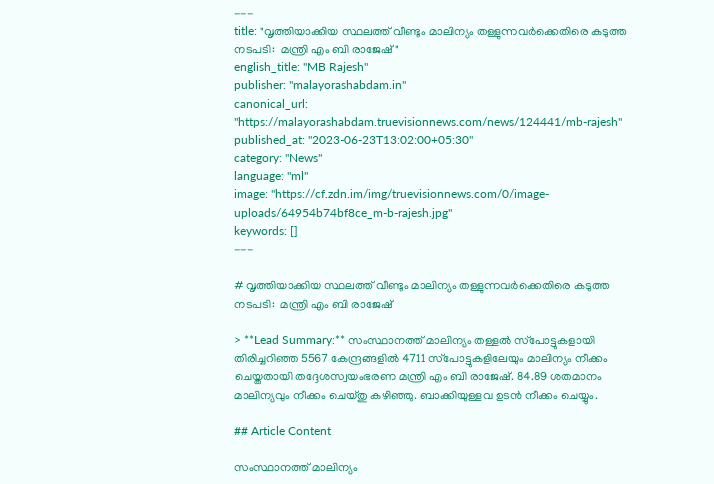---
title: "വൃത്തിയാക്കിയ സ്ഥലത്ത് വീണ്ടും മാലിന്യം തള്ളുന്നവര്‍ക്കെതിരെ കടുത്ത നടപടി:  മന്ത്രി എം ബി രാജേഷ്"
english_title: "MB Rajesh"
publisher: "malayorashabdam.in"
canonical_url: "https://malayorashabdam.truevisionnews.com/news/124441/mb-rajesh"
published_at: "2023-06-23T13:02:00+05:30"
category: "News"
language: "ml"
image: "https://cf.zdn.im/img/truevisionnews.com/0/image-uploads/64954b74bf8ce_m-b-rajesh.jpg"
keywords: []
---

# വൃത്തിയാക്കിയ സ്ഥലത്ത് വീണ്ടും മാലിന്യം തള്ളുന്നവര്‍ക്കെതിരെ കടുത്ത നടപടി:  മന്ത്രി എം ബി രാജേഷ്

> **Lead Summary:** സംസ്ഥാനത്ത് മാലിന്യം തള്ളല്‍ സ്‌പോട്ടുകളായി തിരിച്ചറിഞ്ഞ 5567 കേന്ദ്രങ്ങളില്‍ 4711 സ്‌പോട്ടുകളിലേയും മാലിന്യം നീക്കം ചെയ്തതായി തദ്ദേശസ്വയംഭരണ മന്ത്രി എം ബി രാജേഷ്. 84.89 ശതമാനം മാലിന്യവും നീക്കം ചെയ്തു കഴിഞ്ഞു. ബാക്കിയുള്ളവ ഉടന്‍ നീക്കം ചെയ്യും.

## Article Content

സംസ്ഥാനത്ത് മാലിന്യം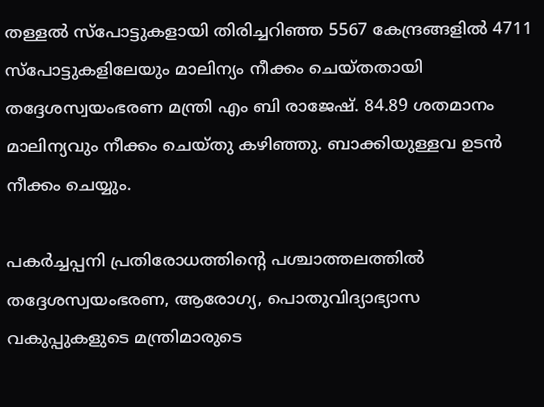തള്ളല്‍ സ്‌പോട്ടുകളായി തിരിച്ചറിഞ്ഞ 5567 കേന്ദ്രങ്ങളില്‍ 4711 സ്‌പോട്ടുകളിലേയും മാലിന്യം നീക്കം ചെയ്തതായി തദ്ദേശസ്വയംഭരണ മന്ത്രി എം ബി രാജേഷ്. 84.89 ശതമാനം മാലിന്യവും നീക്കം ചെയ്തു കഴിഞ്ഞു. ബാക്കിയുള്ളവ ഉടന്‍ നീക്കം ചെയ്യും.

പകര്‍ച്ചപ്പനി പ്രതിരോധത്തിന്റെ പശ്ചാത്തലത്തില്‍ തദ്ദേശസ്വയംഭരണ, ആരോഗ്യ, പൊതുവിദ്യാഭ്യാസ വകുപ്പുകളുടെ മന്ത്രിമാരുടെ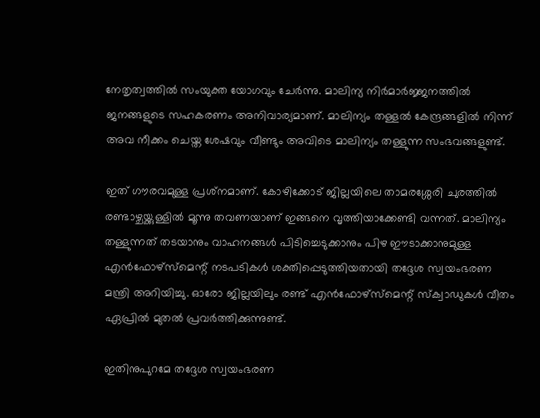നേതൃത്വത്തില്‍ സംയുക്ത യോഗവും ചേര്‍ന്നു. മാലിന്യ നിര്‍മാര്‍ജ്ജനത്തില്‍ ജനങ്ങളുടെ സഹകരണം അനിവാര്യമാണ്. മാലിന്യം തള്ളല്‍ കേന്ദ്രങ്ങളില്‍ നിന്ന് അവ നീക്കം ചെയ്ത ശേഷവും വീണ്ടും അവിടെ മാലിന്യം തള്ളുന്ന സംഭവങ്ങളുണ്ട്.

ഇത് ഗൗരവമുള്ള പ്രശ്‌നമാണ്. കോഴിക്കോട് ജില്ലയിലെ താമരശ്ശേരി ചുരത്തില്‍ രണ്ടാഴ്ചയ്ക്കുള്ളില്‍ മൂന്നു തവണയാണ് ഇങ്ങനെ വൃത്തിയാക്കേണ്ടി വന്നത്. മാലിന്യം തള്ളുന്നത് തടയാനും വാഹനങ്ങള്‍ പിടിച്ചെടുക്കാനും പിഴ ഈടാക്കാനുമുള്ള എന്‍ഫോഴ്‌സ്‌മെന്റ് നടപടികള്‍ ശക്തിപ്പെടുത്തിയതായി തദ്ദേശ സ്വയംഭരണ മന്ത്രി അറിയിച്ചു. ഓരോ ജില്ലയിലും രണ്ട് എന്‍ഫോഴ്‌സ്‌മെന്റ് സ്‌ക്വാഡുകള്‍ വീതം ഏപ്രില്‍ മുതല്‍ പ്രവര്‍ത്തിക്കുന്നുണ്ട്.

ഇതിനുപുറമേ തദ്ദേശ സ്വയംഭരണ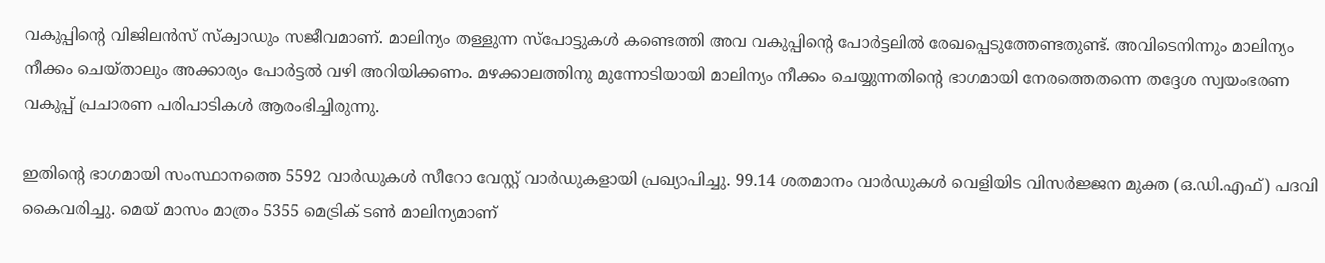വകുപ്പിന്റെ വിജിലന്‍സ് സ്‌ക്വാഡും സജീവമാണ്. മാലിന്യം തള്ളുന്ന സ്‌പോട്ടുകള്‍ കണ്ടെത്തി അവ വകുപ്പിന്റെ പോര്‍ട്ടലില്‍ രേഖപ്പെടുത്തേണ്ടതുണ്ട്. അവിടെനിന്നും മാലിന്യം നീക്കം ചെയ്താലും അക്കാര്യം പോര്‍ട്ടല്‍ വഴി അറിയിക്കണം. മഴക്കാലത്തിനു മുന്നോടിയായി മാലിന്യം നീക്കം ചെയ്യുന്നതിന്റെ ഭാഗമായി നേരത്തെതന്നെ തദ്ദേശ സ്വയംഭരണ വകുപ്പ് പ്രചാരണ പരിപാടികള്‍ ആരംഭിച്ചിരുന്നു.

ഇതിന്റെ ഭാഗമായി സംസ്ഥാനത്തെ 5592 വാര്‍ഡുകള്‍ സീറോ വേസ്റ്റ് വാര്‍ഡുകളായി പ്രഖ്യാപിച്ചു. 99.14 ശതമാനം വാര്‍ഡുകള്‍ വെളിയിട വിസര്‍ജ്ജന മുക്ത (ഒ.ഡി.എഫ്) പദവി കൈവരിച്ചു. മെയ് മാസം മാത്രം 5355 മെട്രിക് ടണ്‍ മാലിന്യമാണ്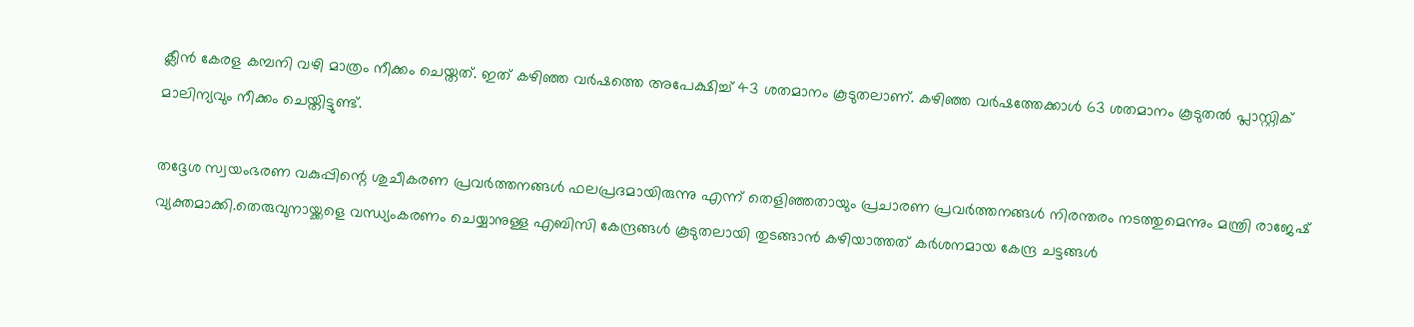ക്ലീന്‍ കേരള കമ്പനി വഴി മാത്രം നീക്കം ചെയ്തത്. ഇത് കഴിഞ്ഞ വര്‍ഷത്തെ അപേക്ഷിച്ച് 43 ശതമാനം കൂടുതലാണ്. കഴിഞ്ഞ വര്‍ഷത്തേക്കാള്‍ 63 ശതമാനം കൂടുതല്‍ പ്ലാസ്റ്റിക് മാലിന്യവും നീക്കം ചെയ്തിട്ടുണ്ട്.

തദ്ദേശ സ്വയംഭരണ വകുപ്പിന്റെ ശുചീകരണ പ്രവര്‍ത്തനങ്ങള്‍ ഫലപ്രദമായിരുന്നു എന്ന് തെളിഞ്ഞതായും പ്രചാരണ പ്രവര്‍ത്തനങ്ങള്‍ നിരന്തരം നടത്തുമെന്നും മന്ത്രി രാജേഷ് വ്യക്തമാക്കി.തെരുവുനായ്ക്കളെ വന്ധ്യംകരണം ചെയ്യാനുള്ള എബിസി കേന്ദ്രങ്ങള്‍ കൂടുതലായി തുടങ്ങാന്‍ കഴിയാത്തത് കര്‍ശനമായ കേന്ദ്ര ചട്ടങ്ങള്‍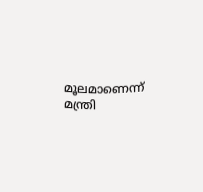മൂലമാണെന്ന് മന്ത്രി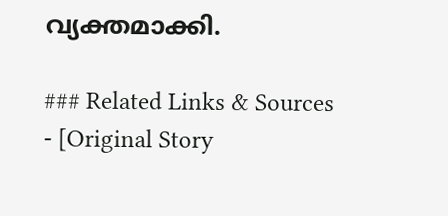വ്യക്തമാക്കി.

### Related Links & Sources
- [Original Story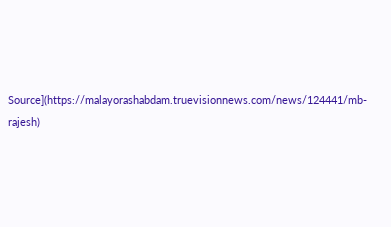Source](https://malayorashabdam.truevisionnews.com/news/124441/mb-rajesh)